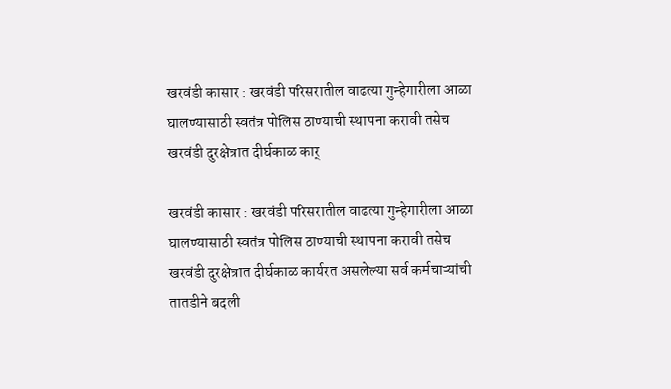खरवंडी कासार : खरवंडी परिसरातील वाढत्या गुन्हेगारीला आळा घालण्यासाठी स्वतंत्र पोलिस ठाण्याची स्थापना करावी तसेच खरवंडी दुरक्षेत्रात दीर्घकाळ कार्

खरवंडी कासार : खरवंडी परिसरातील वाढत्या गुन्हेगारीला आळा घालण्यासाठी स्वतंत्र पोलिस ठाण्याची स्थापना करावी तसेच खरवंडी दुरक्षेत्रात दीर्घकाळ कार्यरत असलेल्या सर्व कर्मचाऱ्यांची तातडीने बदली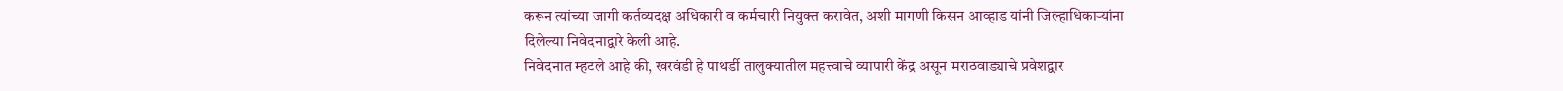करून त्यांच्या जागी कर्तव्यदक्ष अधिकारी व कर्मचारी नियुक्त करावेत, अशी मागणी किसन आव्हाड यांनी जिल्हाधिकाऱ्यांना दिलेल्या निवेदनाद्वारे केली आहे.
निवेदनात म्हटले आहे की, खरवंडी हे पाथर्डी तालुक्यातील महत्त्वाचे व्यापारी केंद्र असून मराठवाड्याचे प्रवेशद्वार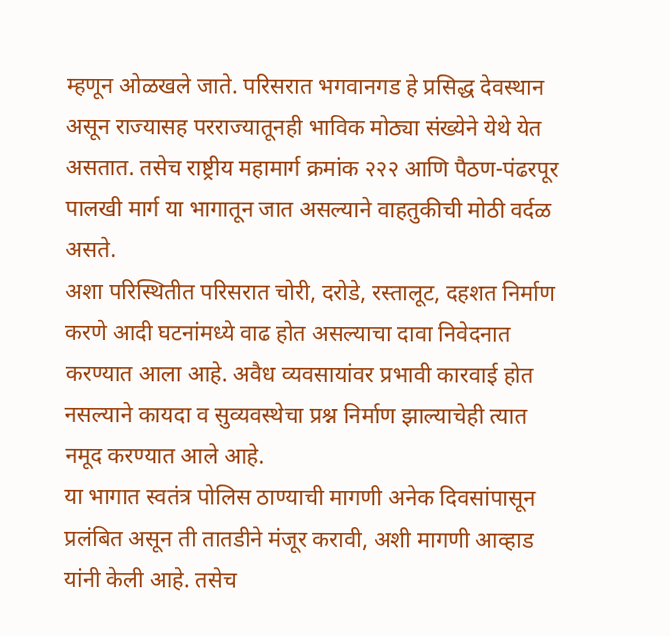म्हणून ओळखले जाते. परिसरात भगवानगड हे प्रसिद्ध देवस्थान असून राज्यासह परराज्यातूनही भाविक मोठ्या संख्येने येथे येत असतात. तसेच राष्ट्रीय महामार्ग क्रमांक २२२ आणि पैठण-पंढरपूर पालखी मार्ग या भागातून जात असल्याने वाहतुकीची मोठी वर्दळ असते.
अशा परिस्थितीत परिसरात चोरी, दरोडे, रस्तालूट, दहशत निर्माण करणे आदी घटनांमध्ये वाढ होत असल्याचा दावा निवेदनात करण्यात आला आहे. अवैध व्यवसायांवर प्रभावी कारवाई होत नसल्याने कायदा व सुव्यवस्थेचा प्रश्न निर्माण झाल्याचेही त्यात नमूद करण्यात आले आहे.
या भागात स्वतंत्र पोलिस ठाण्याची मागणी अनेक दिवसांपासून प्रलंबित असून ती तातडीने मंजूर करावी, अशी मागणी आव्हाड यांनी केली आहे. तसेच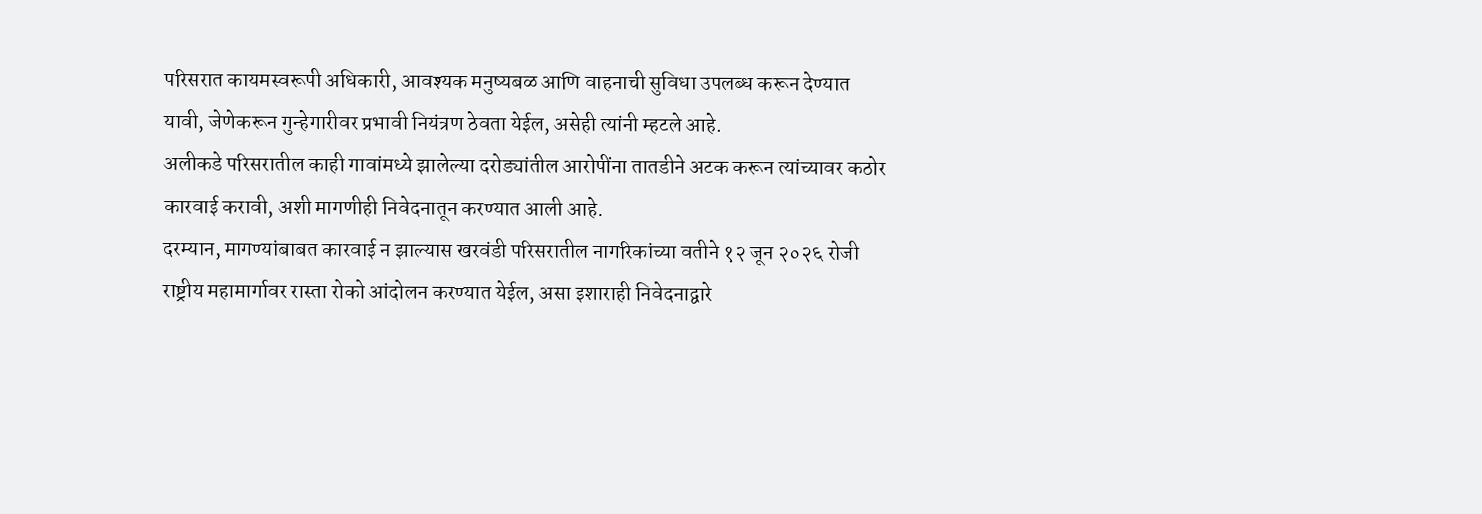परिसरात कायमस्वरूपी अधिकारी, आवश्यक मनुष्यबळ आणि वाहनाची सुविधा उपलब्ध करून देण्यात यावी, जेणेकरून गुन्हेगारीवर प्रभावी नियंत्रण ठेवता येईल, असेही त्यांनी म्हटले आहे.
अलीकडे परिसरातील काही गावांमध्ये झालेल्या दरोड्यांतील आरोपींना तातडीने अटक करून त्यांच्यावर कठोर कारवाई करावी, अशी मागणीही निवेदनातून करण्यात आली आहे.
दरम्यान, मागण्यांबाबत कारवाई न झाल्यास खरवंडी परिसरातील नागरिकांच्या वतीने १२ जून २०२६ रोजी राष्ट्रीय महामार्गावर रास्ता रोको आंदोलन करण्यात येईल, असा इशाराही निवेदनाद्वारे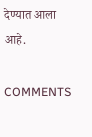देण्यात आला आहे.

COMMENTS